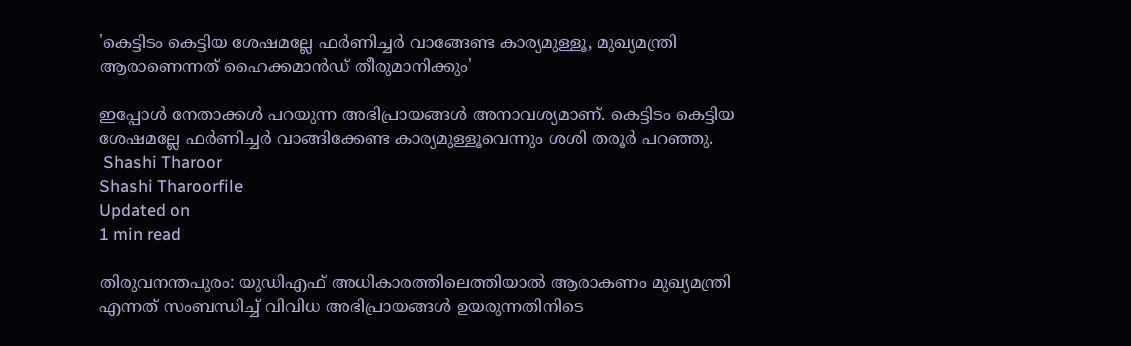'കെട്ടിടം കെട്ടിയ ശേഷമല്ലേ ഫര്‍ണിച്ചര്‍ വാങ്ങേണ്ട കാര്യമുള്ളൂ, മുഖ്യമന്ത്രി ആരാണെന്നത് ഹൈക്കമാന്‍ഡ് തീരുമാനിക്കും'

ഇപ്പോള്‍ നേതാക്കള്‍ പറയുന്ന അഭിപ്രായങ്ങള്‍ അനാവശ്യമാണ്. കെട്ടിടം കെട്ടിയ ശേഷമല്ലേ ഫര്‍ണിച്ചര്‍ വാങ്ങിക്കേണ്ട കാര്യമുള്ളൂവെന്നും ശശി തരൂര്‍ പറഞ്ഞു.
 Shashi Tharoor
Shashi Tharoorfile
Updated on
1 min read

തിരുവനന്തപുരം: യുഡിഎഫ് അധികാരത്തിലെത്തിയാല്‍ ആരാകണം മുഖ്യമന്ത്രി എന്നത് സംബന്ധിച്ച് വിവിധ അഭിപ്രായങ്ങള്‍ ഉയരുന്നതിനിടെ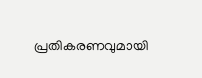പ്രതികരണവുമായി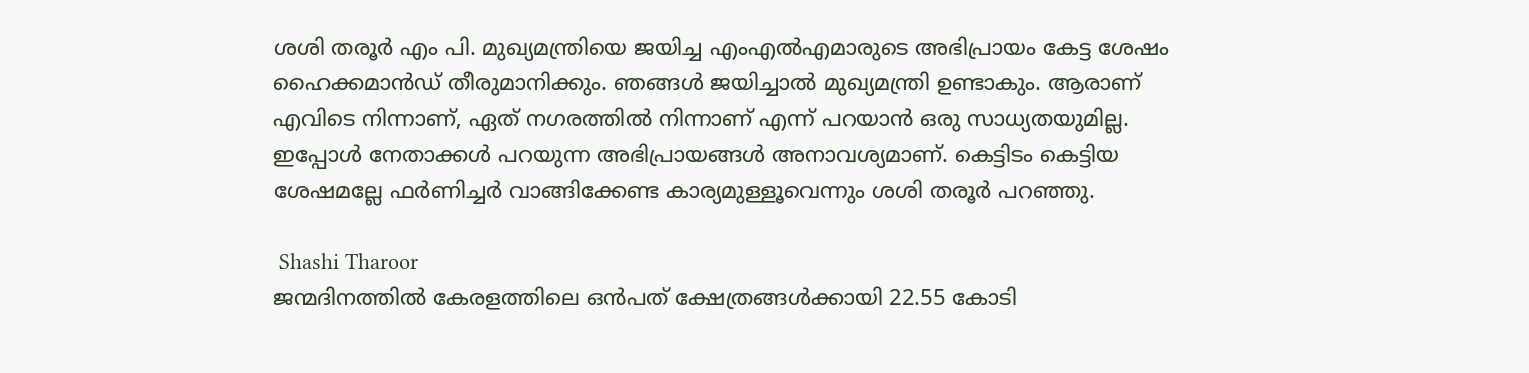ശശി തരൂര്‍ എം പി. മുഖ്യമന്ത്രിയെ ജയിച്ച എംഎല്‍എമാരുടെ അഭിപ്രായം കേട്ട ശേഷം ഹൈക്കമാന്‍ഡ് തീരുമാനിക്കും. ഞങ്ങള്‍ ജയിച്ചാല്‍ മുഖ്യമന്ത്രി ഉണ്ടാകും. ആരാണ് എവിടെ നിന്നാണ്, ഏത് നഗരത്തില്‍ നിന്നാണ് എന്ന് പറയാന്‍ ഒരു സാധ്യതയുമില്ല. ഇപ്പോള്‍ നേതാക്കള്‍ പറയുന്ന അഭിപ്രായങ്ങള്‍ അനാവശ്യമാണ്. കെട്ടിടം കെട്ടിയ ശേഷമല്ലേ ഫര്‍ണിച്ചര്‍ വാങ്ങിക്കേണ്ട കാര്യമുള്ളൂവെന്നും ശശി തരൂര്‍ പറഞ്ഞു.

 Shashi Tharoor
ജന്മദിനത്തില്‍ കേരളത്തിലെ ഒന്‍പത് ക്ഷേത്രങ്ങള്‍ക്കായി 22.55 കോടി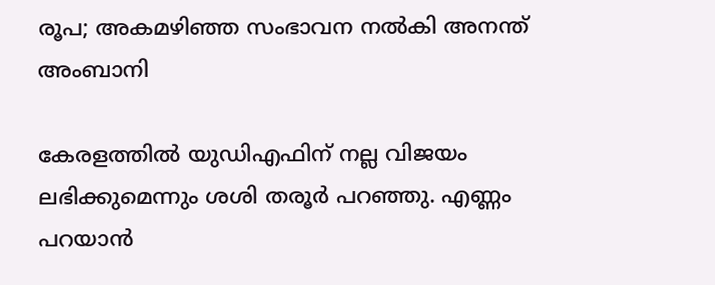രൂപ; അകമഴിഞ്ഞ സംഭാവന നല്‍കി അനന്ത് അംബാനി

കേരളത്തില്‍ യുഡിഎഫിന് നല്ല വിജയം ലഭിക്കുമെന്നും ശശി തരൂര്‍ പറഞ്ഞു. എണ്ണം പറയാന്‍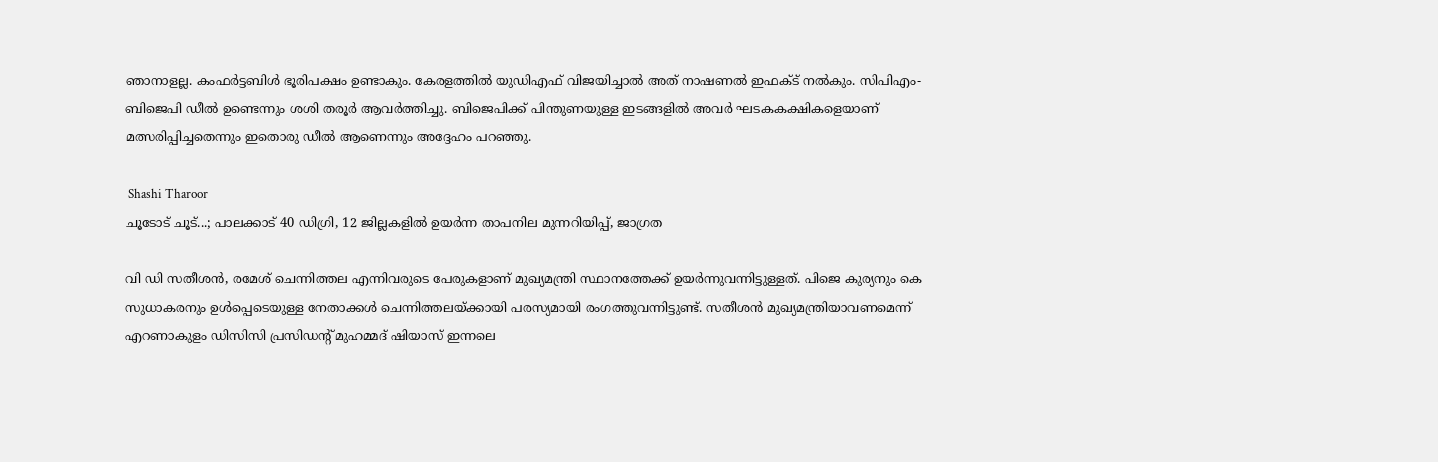ഞാനാളല്ല. കംഫര്‍ട്ടബിള്‍ ഭൂരിപക്ഷം ഉണ്ടാകും. കേരളത്തില്‍ യുഡിഎഫ് വിജയിച്ചാല്‍ അത് നാഷണല്‍ ഇഫക്ട് നല്‍കും. സിപിഎം-ബിജെപി ഡീല്‍ ഉണ്ടെന്നും ശശി തരൂര്‍ ആവര്‍ത്തിച്ചു. ബിജെപിക്ക് പിന്തുണയുള്ള ഇടങ്ങളില്‍ അവര്‍ ഘടകകക്ഷികളെയാണ് മത്സരിപ്പിച്ചതെന്നും ഇതൊരു ഡീല്‍ ആണെന്നും അദ്ദേഹം പറഞ്ഞു.

 Shashi Tharoor
ചൂടോട് ചൂട്...; പാലക്കാട് 40 ഡിഗ്രി, 12 ജില്ലകളില്‍ ഉയര്‍ന്ന താപനില മുന്നറിയിപ്പ്, ജാഗ്രത

വി ഡി സതീശന്‍, രമേശ് ചെന്നിത്തല എന്നിവരുടെ പേരുകളാണ് മുഖ്യമന്ത്രി സ്ഥാനത്തേക്ക് ഉയര്‍ന്നുവന്നിട്ടുള്ളത്. പിജെ കുര്യനും കെ സുധാകരനും ഉള്‍പ്പെടെയുള്ള നേതാക്കള്‍ ചെന്നിത്തലയ്ക്കായി പരസ്യമായി രംഗത്തുവന്നിട്ടുണ്ട്. സതീശന്‍ മുഖ്യമന്ത്രിയാവണമെന്ന് എറണാകുളം ഡിസിസി പ്രസിഡന്‍റ് മുഹമ്മദ് ഷിയാസ് ഇന്നലെ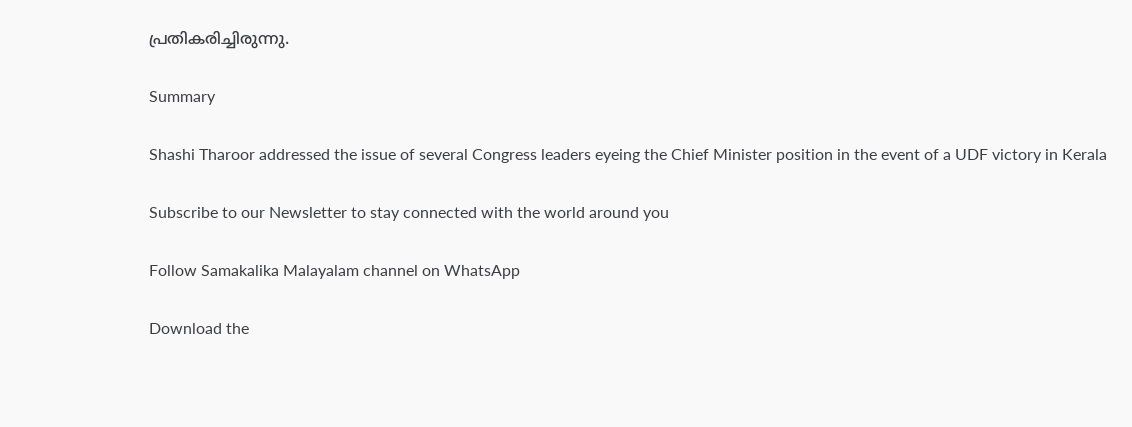പ്രതികരിച്ചിരുന്നു.

Summary

Shashi Tharoor addressed the issue of several Congress leaders eyeing the Chief Minister position in the event of a UDF victory in Kerala

Subscribe to our Newsletter to stay connected with the world around you

Follow Samakalika Malayalam channel on WhatsApp

Download the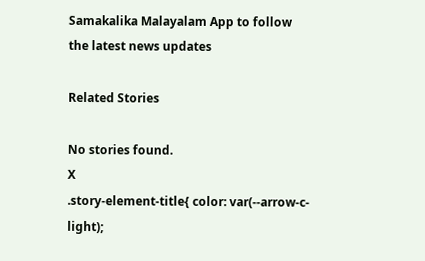Samakalika Malayalam App to follow the latest news updates

Related Stories

No stories found.
X
.story-element-title{ color: var(--arrow-c-light);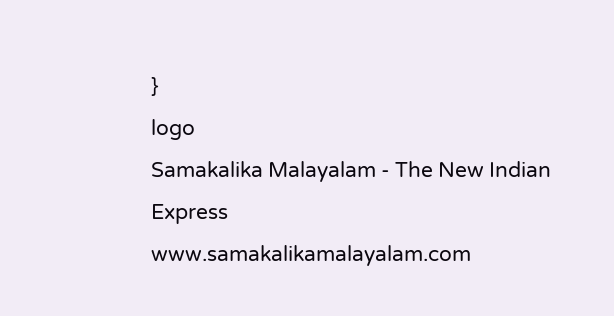}
logo
Samakalika Malayalam - The New Indian Express
www.samakalikamalayalam.com